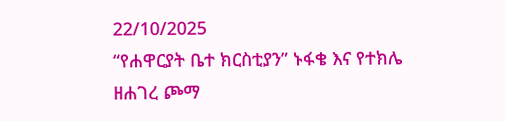22/10/2025
“የሐዋርያት ቤተ ክርስቲያን” ኑፋቄ እና የተክሌ ዘሐገረ ጮማ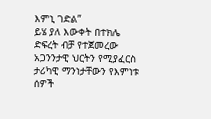እምኒ ገድል”
ይሄ ያለ እውቀት በተክሌ ድፍረት ብቻ የተጀመረው አጋንንታዊ ህርትን የሚያፈርስ ታሪካዊ ማንነታቸውን የእምነቱ ሰዎች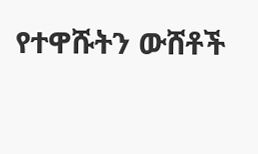የተዋሹትን ውሸቶች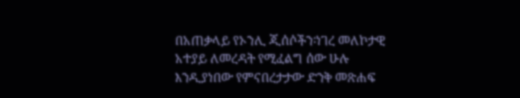በአጠቃላይ የኦንሊ ጂሰሶችን፡ነገረ መለኮታዊ አተያይ ለመረዳት የሚፈልግ ሰው ሁሉ እንዲያነበው የምናበረታታው ድንቅ መጽሐፍ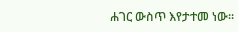ሐገር ውስጥ እየታተመ ነው።